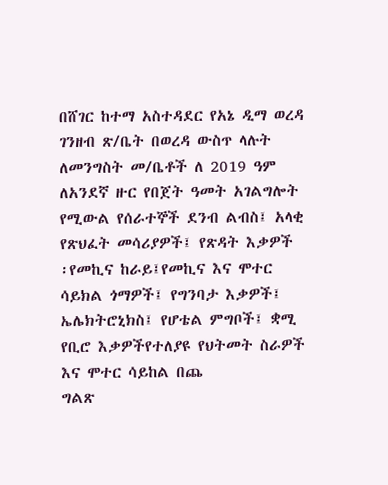በሸገር ከተማ አስተዳደር የአኔ ዲማ ወረዳ ገንዘብ ጽ/ቤት በወረዳ ውስጥ ላሉት ለመንግስት መ/ቤቶች ለ 2019 ዓም ለአንደኛ ዙር የበጀት ዓመት አገልግሎት የሚውል የሰራተኞች ደንብ ልብስ፤ አላቂ የጽህፈት መሳሪያዎች፤ የጽዳት እቃዎች ፡የመኪና ከራይ፤የመኪና እና ሞተር ሳይክል ጎማዎች፤ የግንባታ እቃዎች፤ ኤሌክትሮኒክስ፤ የሆቴል ምግቦች፤ ቋሚ የቢሮ እቃዎችየተለያዩ የህትመት ስራዎች እና ሞተር ሳይከል በጨ
ግልጽ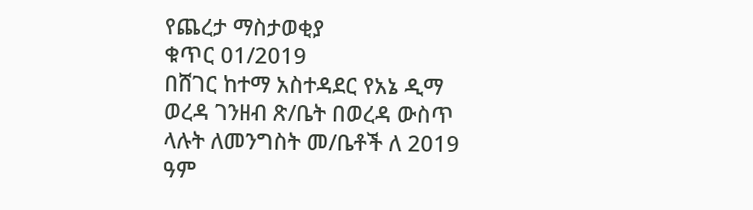የጨረታ ማስታወቂያ
ቁጥር 01/2019
በሸገር ከተማ አስተዳደር የአኔ ዲማ ወረዳ ገንዘብ ጽ/ቤት በወረዳ ውስጥ ላሉት ለመንግስት መ/ቤቶች ለ 2019 ዓም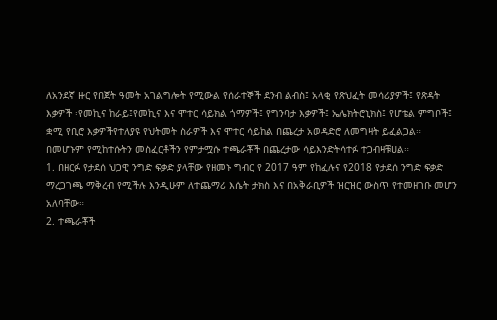ለአንደኛ ዙር የበጀት ዓመት አገልግሎት የሚውል የሰራተኞች ደንብ ልብስ፤ አላቂ የጽህፈት መሳሪያዎች፤ የጽዳት እቃዎች ፡የመኪና ከራይ፤የመኪና እና ሞተር ሳይክል ጎማዎች፤ የግንባታ እቃዎች፤ ኤሌክትሮኒክስ፤ የሆቴል ምግቦች፤ ቋሚ የቢሮ እቃዎችየተለያዩ የህትመት ስራዎች እና ሞተር ሳይከል በጨረታ አወዳድሮ ለመግዛት ይፈልጋል።
በመሆኑም የሚከተሱትን መስፈርቶችን የምታሟሱ ተጫራቾች በጨረታው ሳይእንድትሳተፉ ተጋብዛቹሀል።
1. በዘርፉ የታደሰ ህጋዊ ንግድ ፍቃድ ያላቸው የዘመኑ ግብር የ 2017 ዓም የከፈሉና የ2018 የታደሰ ንግድ ፍቃድ ማረጋገጫ ማቅረብ የሚችሉ እንዲሁም ለተጨማሪ እሴት ታክስ እና በአቅራቢዎች ዝርዝር ውስጥ የተመዘገቡ መሆን አለባቸው።
2. ተጫራቾች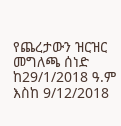የጨረታውን ዝርዝር መግለጫ ሰነድ ከ29/1/2018 ዓ.ም እስከ 9/12/2018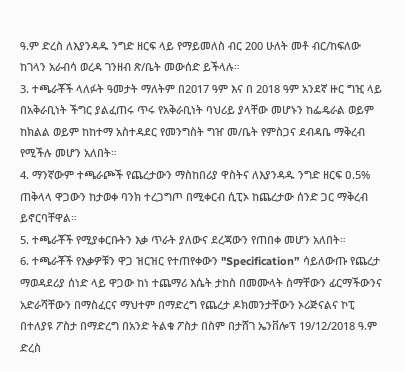ዓ.ም ድረስ ለእያንዳዱ ንግድ ዘርፍ ላይ የማይመለስ ብር 200 ሁለት መቶ ብር/ከፍለው ከገላን አራብሳ ወረዳ ገንዘብ ጽ/ቤት መውሰድ ይችላሉ።
3. ተጫራቾች ላለፉት ዓመታት ማለትም በ2017 ዓም እና በ 2018 ዓም አንደኛ ዙር ግዢ ላይ በአቅራቢነት ችግር ያልፈጠሩ ጥሩ የአቅራቢነት ባህሪይ ያላቸው መሆኑን ከፌዴራል ወይም ከክልል ወይም ከከተማ አስተዳደር የመንግስት ግዠ መ/ቤት የምስጋና ደብዳቤ ማቅረብ የሚችሉ መሆን አለበት።
4. ማንኛውም ተጫራጮች የጨረታውን ማስከበሪያ ዋስትና ለእያንዳዱ ንግድ ዘርፍ ዐ.5% ጠቅላላ ዋጋውን ከታወቀ ባንክ ተረጋግጦ በሚቀርብ ሲፒኦ ከጨረታው ሰንድ ጋር ማቅረብ ይኖርባቸዋል።
5. ተጫራቾች የሚያቀርቡትን እቃ ጥራት ያለውና ደረጃውን የጠበቀ መሆን አለበት።
6. ተጫራቾች የእቃዎቹን ዋጋ ዝርዝር የተጠየቀውን "Specification” ሳይለውጡ የጨረታ ማወዳደሪያ ሰነድ ላይ ዋጋው ከነ ተጨማሪ እሴት ታከስ በመሙላት ስማቸውን ፊርማችውንና አድራሻቸውን በማስፈርና ማህተም በማድረግ የጨረታ ዶክመንታቸውን ኦሪጅናልና ኮፒ በተለያዩ ፖስታ በማድረግ በአንድ ትልቁ ፖስታ በስም በታሸገ ኤንቨሎፕ 19/12/2018 ዓ.ም ድረስ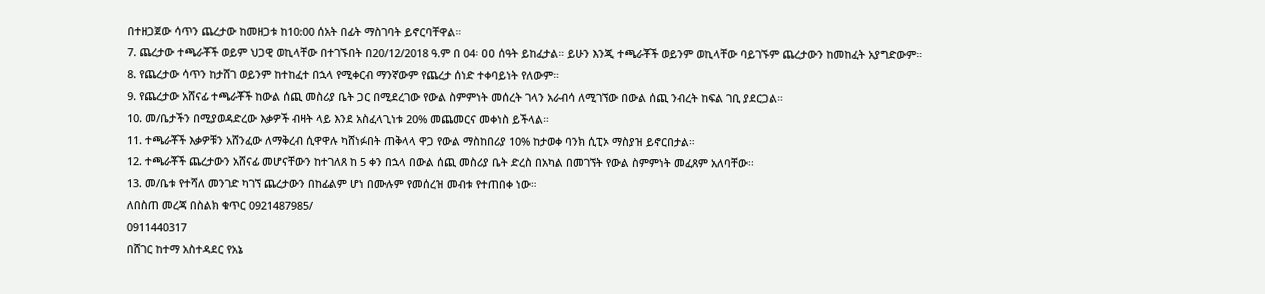በተዘጋጀው ሳጥን ጨረታው ከመዘጋቱ ከ10:00 ሰአት በፊት ማስገባት ይኖርባቸዋል።
7. ጨረታው ተጫራቾች ወይም ህጋዊ ወኪላቸው በተገኙበት በ20/12/2018 ዓ.ም በ 04፡ ዐዐ ሰዓት ይከፈታል። ይሁን እንጂ ተጫራቾች ወይንም ወኪላቸው ባይገኙም ጨረታውን ከመከፈት አያግድውም።
8. የጨረታው ሳጥን ከታሸገ ወይንም ከተከፈተ በኋላ የሚቀርብ ማንኛውም የጨረታ ሰነድ ተቀባይነት የለውም።
9. የጨረታው አሸናፊ ተጫራቾች ከውል ሰጪ መስሪያ ቤት ጋር በሚደረገው የውል ስምምነት መሰረት ገላን አራብሳ ለሚገኘው በውል ሰጪ ንብረት ከፍል ገቢ ያደርጋል።
10. መ/ቤታችን በሚያወዳድረው እቃዎች ብዛት ላይ እንደ አስፈላጊነቱ 20% መጨመርና መቀነስ ይችላል።
11. ተጫራቾች እቃዎቹን አሸንፈው ለማቅረብ ሲዋዋሉ ካሸነፉበት ጠቅላላ ዋጋ የውል ማስከበሪያ 10% ከታወቀ ባንክ ሲፒኦ ማስያዝ ይኖርበታል።
12. ተጫራቾች ጨረታውን አሸናፊ መሆናቸውን ከተገለጸ ከ 5 ቀን በኋላ በውል ሰጪ መስሪያ ቤት ድረስ በአካል በመገኘት የውል ስምምነት መፈጸም አለባቸው፡፡
13. መ/ቤቱ የተሻለ መንገድ ካገኘ ጨረታውን በከፊልም ሆነ በሙሉም የመሰረዝ መብቱ የተጠበቀ ነው።
ለበስጠ መረጃ በስልክ ቁጥር 0921487985/
0911440317
በሸገር ከተማ አስተዳደር የአኔ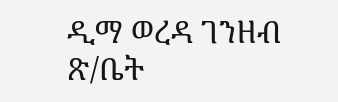ዲማ ወረዳ ገንዘብ ጽ/ቤት